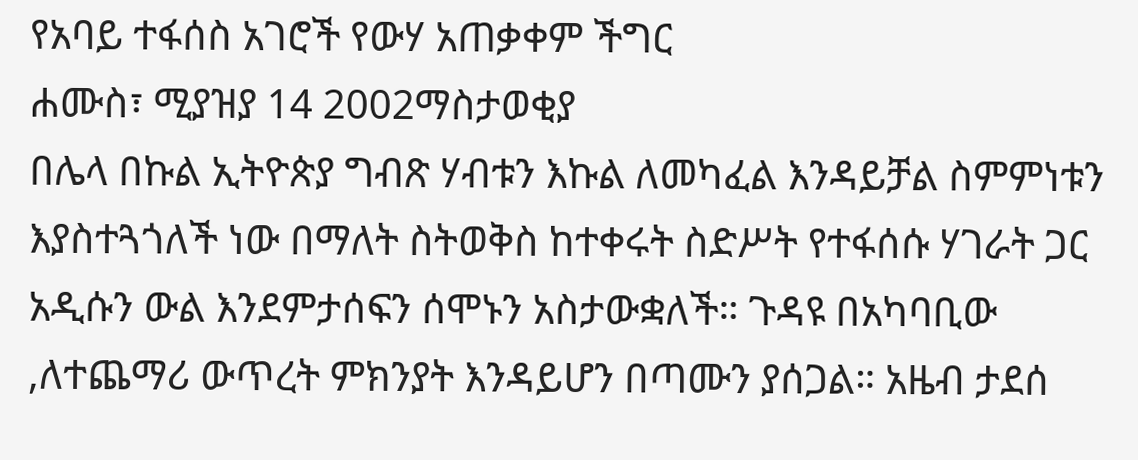የአባይ ተፋሰስ አገሮች የውሃ አጠቃቀም ችግር
ሐሙስ፣ ሚያዝያ 14 2002ማስታወቂያ
በሌላ በኩል ኢትዮጵያ ግብጽ ሃብቱን እኩል ለመካፈል እንዳይቻል ስምምነቱን እያስተጓጎለች ነው በማለት ስትወቅስ ከተቀሩት ስድሥት የተፋሰሱ ሃገራት ጋር አዲሱን ውል እንደምታሰፍን ሰሞኑን አስታውቋለች። ጉዳዩ በአካባቢው ,ለተጨማሪ ውጥረት ምክንያት እንዳይሆን በጣሙን ያሰጋል። አዜብ ታደሰ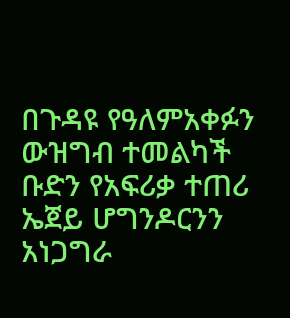በጉዳዩ የዓለምአቀፉን ውዝግብ ተመልካች ቡድን የአፍሪቃ ተጠሪ ኤጀይ ሆግንዶርንን አነጋግራ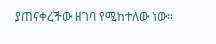ያጠናቀረችው ዘገባ የሚከተለው ነው።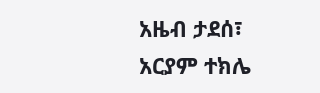አዜብ ታደሰ፣
አርያም ተክሌ